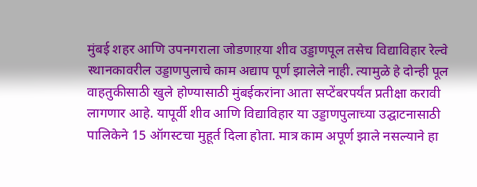मुंबई शहर आणि उपनगराला जोडणाऱया शीव उड्डाणपूल तसेच विद्याविहार रेल्वे स्थानकावरील उड्डाणपुलाचे काम अद्याप पूर्ण झालेले नाही. त्यामुळे हे दोन्ही पूल वाहतुकीसाठी खुले होण्यासाठी मुंबईकरांना आता सप्टेंबरपर्यंत प्रतीक्षा करावी लागणार आहे. यापूर्वी शीव आणि विद्याविहार या उड्डाणपुलाच्या उद्घाटनासाठी पालिकेने 15 ऑगस्टचा मुहूर्त दिला होता. मात्र काम अपूर्ण झाले नसल्याने हा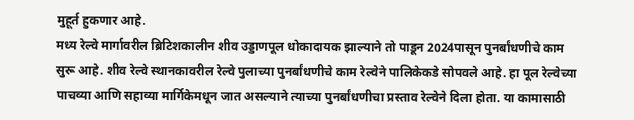मुहूर्त हुकणार आहे.
मध्य रेल्वे मार्गावरील ब्रिटिशकालीन शीव उड्डाणपूल धोकादायक झाल्याने तो पाडून 2024पासून पुनर्बांधणीचे काम सुरू आहे. शीव रेल्वे स्थानकावरील रेल्वे पुलाच्या पुनर्बांधणीचे काम रेल्वेने पालिकेकडे सोपवले आहे. हा पूल रेल्वेच्या पाचव्या आणि सहाव्या मार्गिकेमधून जात असल्याने त्याच्या पुनर्बांधणीचा प्रस्ताव रेल्वेने दिला होता. या कामासाठी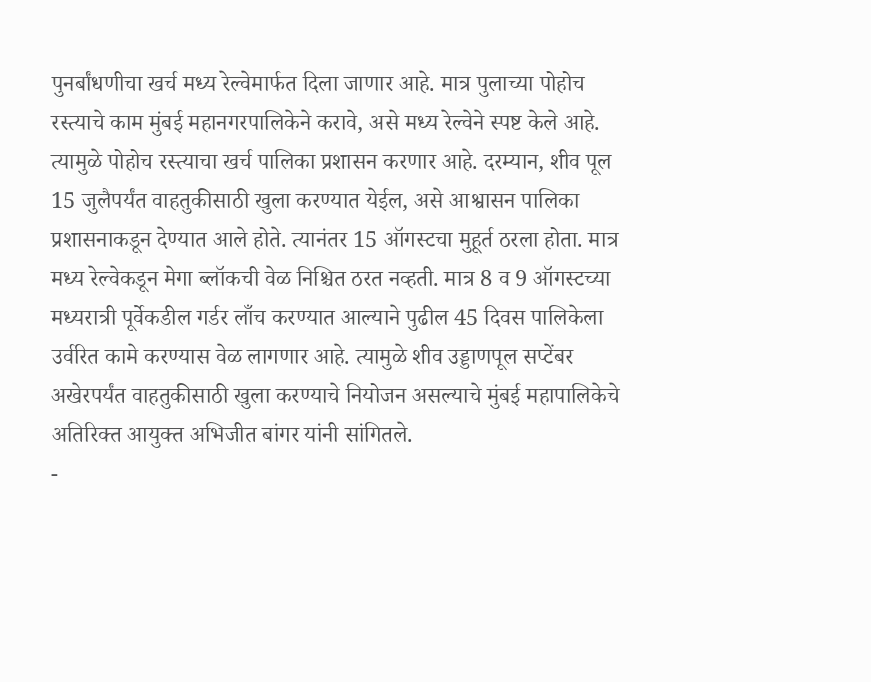पुनर्बांधणीचा खर्च मध्य रेल्वेमार्फत दिला जाणार आहे. मात्र पुलाच्या पोहोच रस्त्याचे काम मुंबई महानगरपालिकेने करावे, असे मध्य रेल्वेने स्पष्ट केले आहे. त्यामुळे पोहोच रस्त्याचा खर्च पालिका प्रशासन करणार आहे. दरम्यान, शीव पूल 15 जुलैपर्यंत वाहतुकीसाठी खुला करण्यात येईल, असे आश्वासन पालिका प्रशासनाकडून देण्यात आले होते. त्यानंतर 15 ऑगस्टचा मुहूर्त ठरला होता. मात्र मध्य रेल्वेकडून मेगा ब्लॉकची वेळ निश्चित ठरत नव्हती. मात्र 8 व 9 ऑगस्टच्या मध्यरात्री पूर्वेकडील गर्डर लाँच करण्यात आल्याने पुढील 45 दिवस पालिकेला उर्वरित कामे करण्यास वेळ लागणार आहे. त्यामुळे शीव उड्डाणपूल सप्टेंबर अखेरपर्यंत वाहतुकीसाठी खुला करण्याचे नियोजन असल्याचे मुंबई महापालिकेचे अतिरिक्त आयुक्त अभिजीत बांगर यांनी सांगितले.
-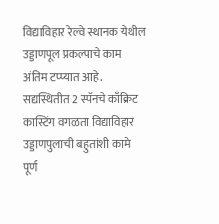विद्याविहार रेल्वे स्थानक येथील उड्डाणपूल प्रकल्पाचे काम अंतिम टप्प्यात आहे. सद्यस्थितीत 2 स्पॅनचे काँक्रिट कास्टिंग वगळता विद्याविहार उड्डाणपुलाची बहुतांशी कामे पूर्ण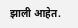झाली आहेत.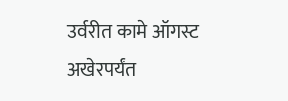उर्वरीत कामे ऑगस्ट अखेरपर्यंत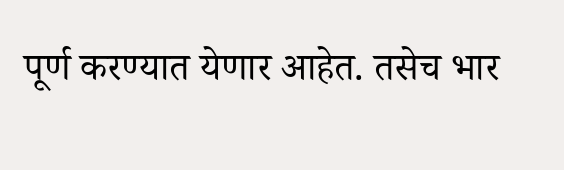पूर्ण करण्यात येणार आहेत. तसेच भार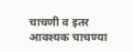चाचणी व इतर आवश्यक चाचण्या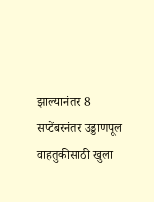झाल्यानंतर 8 सप्टेंबरनंतर उड्डाणपूल वाहतुकीसाठी खुला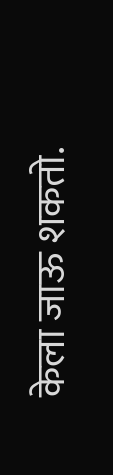केला जाऊ शकतो.